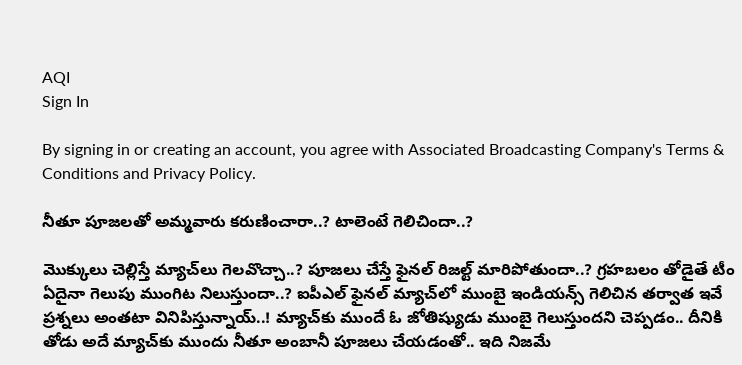AQI
Sign In

By signing in or creating an account, you agree with Associated Broadcasting Company's Terms & Conditions and Privacy Policy.

నీతూ పూజలతో అమ్మవారు కరుణించారా..? టాలెంటే గెలిచిందా..?

మొక్కులు చెల్లిస్తే మ్యాచ్‌లు గెలవొచ్చా..? పూజలు చేస్తే ఫైనల్ రిజల్ట్ మారిపోతుందా..? గ్రహబలం తోడైతే టీం ఏదైనా గెలుపు ముంగిట నిలుస్తుందా..? ఐపీఎల్ ఫైనల్ మ్యాచ్‌లో ముంబై ఇండియన్స్ గెలిచిన తర్వాత ఇవే ప్రశ్నలు అంతటా వినిపిస్తున్నాయ్..! మ్యాచ్‌కు ముందే ఓ జోతిష్యుడు ముంబై గెలుస్తుందని చెప్పడం.. దీనికి తోడు అదే మ్యాచ్‌కు ముందు నీతూ అంబానీ పూజలు చేయడంతో.. ఇది నిజమే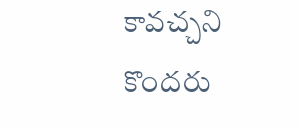కావచ్చని కొందరు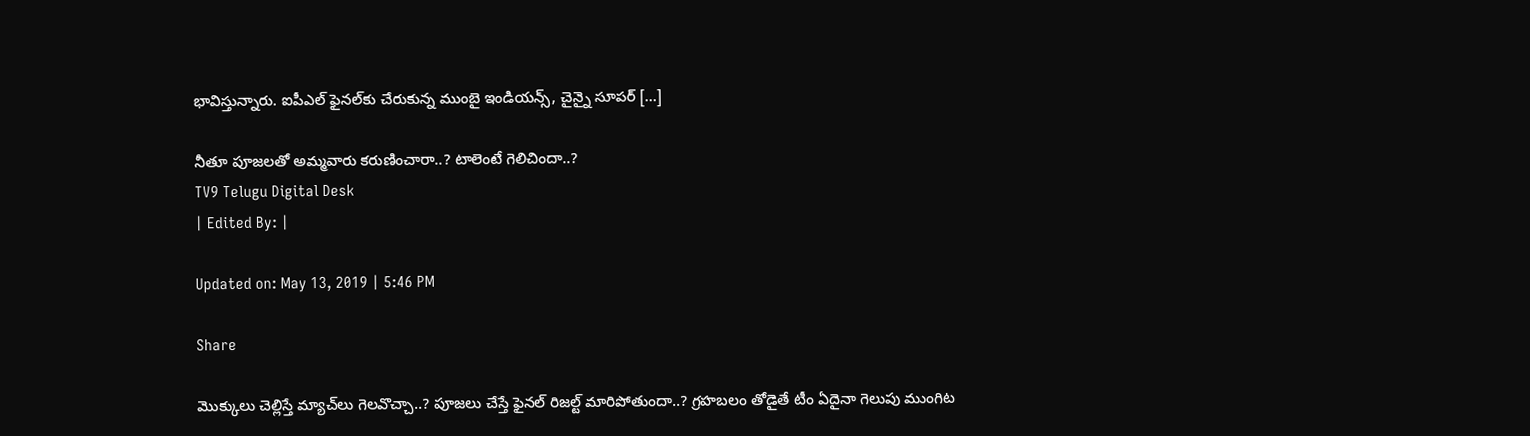భావిస్తున్నారు. ఐపీఎల్ ఫైనల్‌కు చేరుకున్న ముంబై ఇండియన్స్, చైన్నై సూపర్ […]

నీతూ పూజలతో అమ్మవారు కరుణించారా..? టాలెంటే గెలిచిందా..?
TV9 Telugu Digital Desk
| Edited By: |

Updated on: May 13, 2019 | 5:46 PM

Share

మొక్కులు చెల్లిస్తే మ్యాచ్‌లు గెలవొచ్చా..? పూజలు చేస్తే ఫైనల్ రిజల్ట్ మారిపోతుందా..? గ్రహబలం తోడైతే టీం ఏదైనా గెలుపు ముంగిట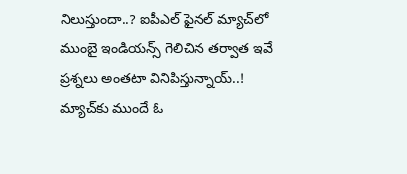నిలుస్తుందా..? ఐపీఎల్ ఫైనల్ మ్యాచ్‌లో ముంబై ఇండియన్స్ గెలిచిన తర్వాత ఇవే ప్రశ్నలు అంతటా వినిపిస్తున్నాయ్..! మ్యాచ్‌కు ముందే ఓ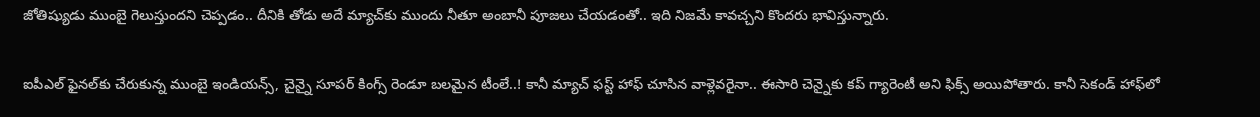జోతిష్యుడు ముంబై గెలుస్తుందని చెప్పడం.. దీనికి తోడు అదే మ్యాచ్‌కు ముందు నీతూ అంబానీ పూజలు చేయడంతో.. ఇది నిజమే కావచ్చని కొందరు భావిస్తున్నారు.

ఐపీఎల్ ఫైనల్‌కు చేరుకున్న ముంబై ఇండియన్స్, చైన్నై సూపర్ కింగ్స్ రెండూ బలమైన టీంలే..! కానీ మ్యాచ్ ఫస్ట్ హాఫ్ చూసిన వాళ్లెవరైనా.. ఈసారి చెన్నైకు కప్ గ్యారెంటీ అని ఫిక్స్ అయిపోతారు. కానీ సెకండ్ హాఫ్‌లో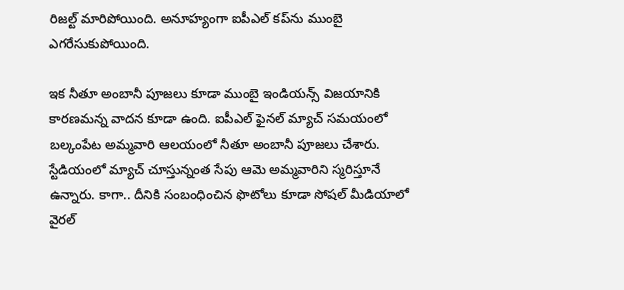రిజల్ట్ మారిపోయింది. అనూహ్యంగా ఐపీఎల్ కప్‌ను ముంబై ఎగరేసుకుపోయింది.

ఇక నీతూ అంబానీ పూజలు కూడా ముంబై ఇండియన్స్ విజయానికి కారణమన్న వాదన కూడా ఉంది. ఐపీఎల్ ఫైనల్ మ్యాచ్ సమయంలో బల్కంపేట అమ్మవారి ఆలయంలో నీతూ అంబానీ పూజలు చేశారు. స్టేడియంలో మ్యాచ్ చూస్తున్నంత సేపు ఆమె అమ్మవారిని స్మరిస్తూనే ఉన్నారు. కాగా.. దీనికి సంబంధించిన ఫొటోలు కూడా సోషల్ మీడియాలో వైరల్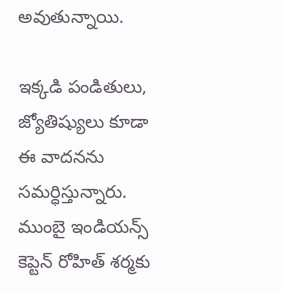అవుతున్నాయి.

ఇక్కడి పండితులు, జ్యోతిష్యులు కూడా ఈ వాదనను సమర్ధిస్తున్నారు. ముంబై ఇండియన్స్ కెప్టెన్ రోహిత్ శర్మకు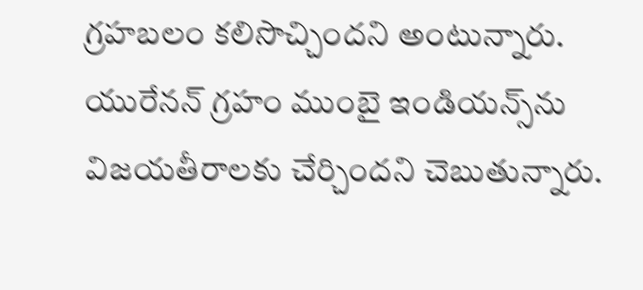గ్రహబలం కలిసొచ్చిందని అంటున్నారు. యురేనన్ గ్రహం ముంబై ఇండియన్స్‌ను విజయతీరాలకు చేర్చిందని చెబుతున్నారు.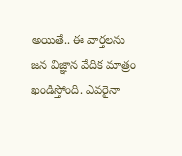అయితే.. ఈ వార్తలను జన విజ్ఞాన వేదిక మాత్రం ఖండిస్తోంది. ఎవరైనా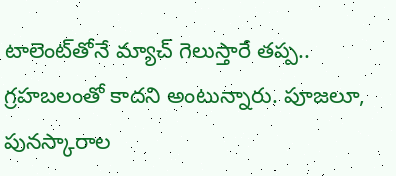టాలెంట్‌తోనే మ్యాచ్ గెలుస్తారే తప్ప.. గ్రహబలంతో కాదని అంటున్నారు. పూజలూ, పునస్కారాల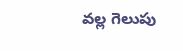వల్ల గెలుపు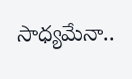సాధ్యమేనా..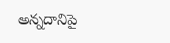అన్నదానిపై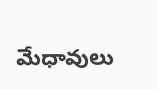మేధావులు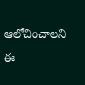ఆలోచించాలని ఈ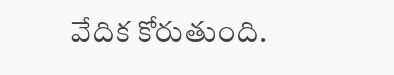వేదిక కోరుతుంది.